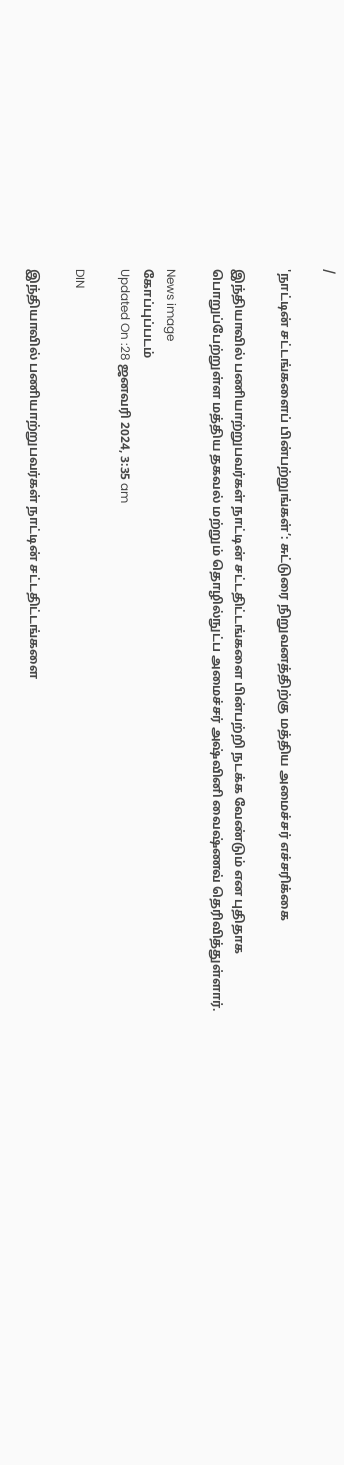/

'நாட்டின் சட்டங்களைப் பின்பற்றுங்கள்’: சுட்டுரை நிறுவனத்திற்கு மத்திய அமைச்சர் எச்சரிக்கை

இந்தியாவில் பணியாற்றுபவர்கள் நாட்டின் சட்டதிட்டங்களை பின்பற்றி நடக்க வேண்டும் என புதிதாக பொறுப்பேற்றுள்ள மத்திய தகவல் மற்றும் தொழில்நுட்ப அமைச்சர் அஷ்வினி வைஷ்ணவ் தெரிவித்துள்ளார்.

News image
கோப்புப்படம்
Updated On :28 ஜனவரி 2024, 3:35 am

DIN

இந்தியாவில் பணியாற்றுபவர்கள் நாட்டின் சட்டதிட்டங்களை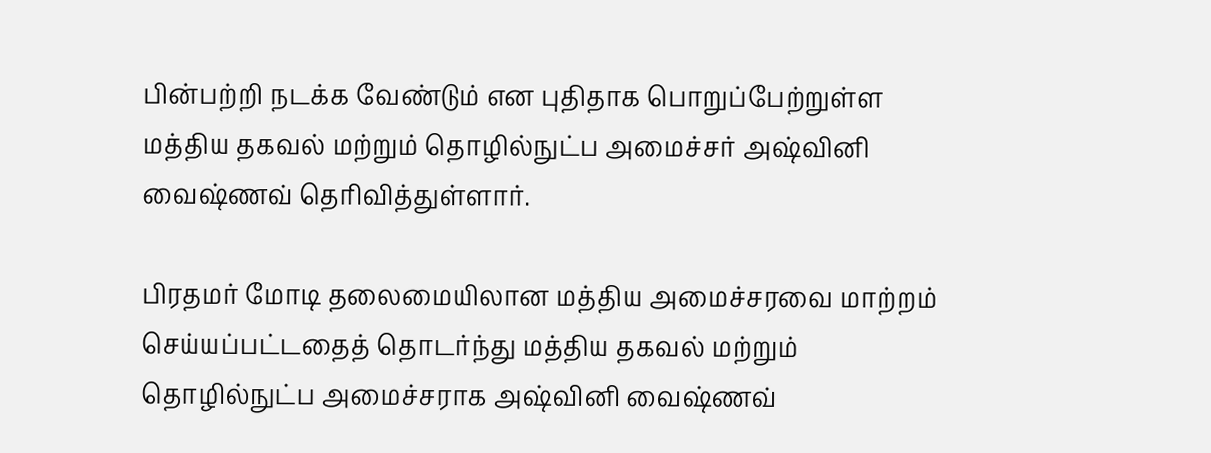பின்பற்றி நடக்க வேண்டும் என புதிதாக பொறுப்பேற்றுள்ள மத்திய தகவல் மற்றும் தொழில்நுட்ப அமைச்சர் அஷ்வினி வைஷ்ணவ் தெரிவித்துள்ளார்.

பிரதமர் மோடி தலைமையிலான மத்திய அமைச்சரவை மாற்றம் செய்யப்பட்டதைத் தொடர்ந்து மத்திய தகவல் மற்றும் தொழில்நுட்ப அமைச்சராக அஷ்வினி வைஷ்ணவ்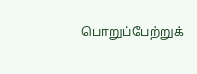பொறுப்பேற்றுக்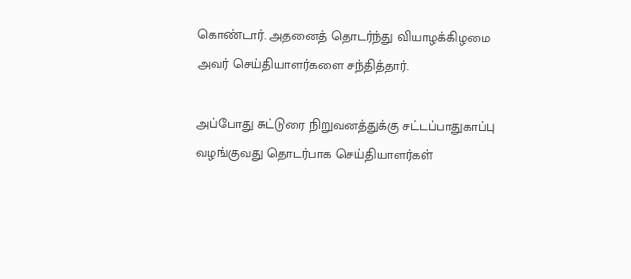கொண்டார். அதனைத் தொடர்ந்து வியாழக்கிழமை அவர் செய்தியாளர்களை சந்தித்தார்.

அப்போது சுட்டுரை நிறுவனத்துக்கு சட்டப்பாதுகாப்பு வழங்குவது தொடர்பாக செய்தியாளர்கள்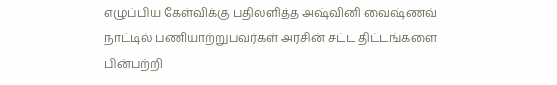எழுப்பிய கேள்விக்கு பதிலளித்த அஷ்வினி வைஷ்ணவ் நாட்டில் பணியாற்றுபவர்கள் அரசின் சட்ட திட்டங்களை பின்பற்றி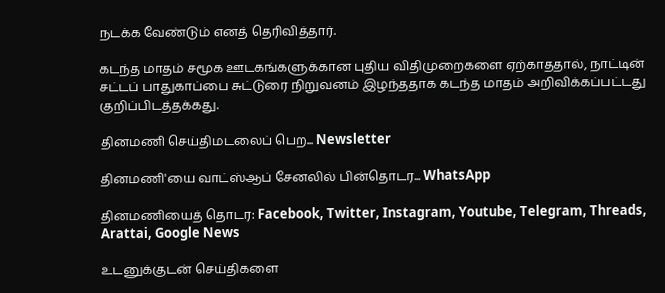நடக்க வேண்டும் எனத் தெரிவித்தார்.

கடந்த மாதம் சமூக ஊடகங்களுக்கான புதிய விதிமுறைகளை ஏற்காததால், நாட்டின் சட்டப் பாதுகாப்பை சுட்டுரை நிறுவனம் இழந்ததாக கடந்த மாதம் அறிவிக்கப்பட்டது குறிப்பிடத்தக்கது.

தினமணி செய்திமடலைப் பெற... Newsletter

தினமணி'யை வாட்ஸ்ஆப் சேனலில் பின்தொடர... WhatsApp

தினமணியைத் தொடர: Facebook, Twitter, Instagram, Youtube, Telegram, Threads, Arattai, Google News

உடனுக்குடன் செய்திகளை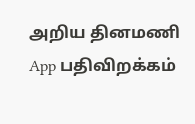அறிய தினமணி App பதிவிறக்கம்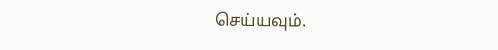செய்யவும்.